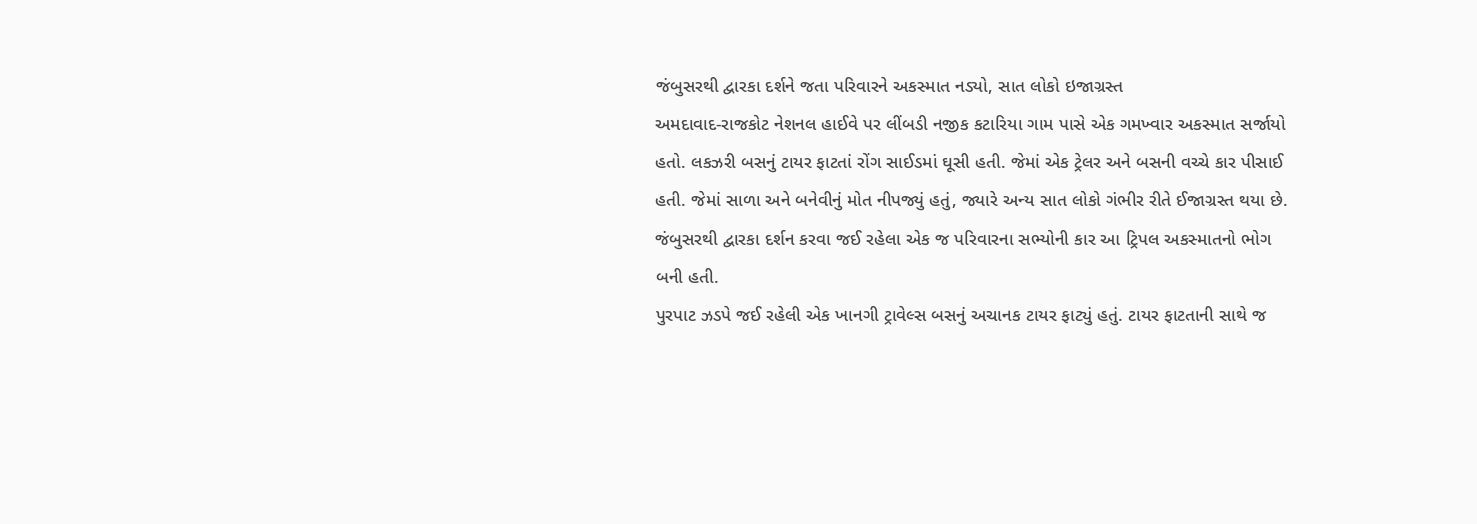જંબુસરથી દ્વારકા દર્શને જતા પરિવારને અકસ્માત નડ્યો, સાત લોકો ઇજાગ્રસ્ત
અમદાવાદ-રાજકોટ નેશનલ હાઈવે પર લીંબડી નજીક કટારિયા ગામ પાસે એક ગમખ્વાર અકસ્માત સર્જાયો હતો. લકઝરી બસનું ટાયર ફાટતાં રોંગ સાઈડમાં ઘૂસી હતી. જેમાં એક ટ્રેલર અને બસની વચ્ચે કાર પીસાઈ હતી. જેમાં સાળા અને બનેવીનું મોત નીપજ્યું હતું, જ્યારે અન્ય સાત લોકો ગંભીર રીતે ઈજાગ્રસ્ત થયા છે. જંબુસરથી દ્વારકા દર્શન કરવા જઈ રહેલા એક જ પરિવારના સભ્યોની કાર આ ટ્રિપલ અકસ્માતનો ભોગ બની હતી.
પુરપાટ ઝડપે જઈ રહેલી એક ખાનગી ટ્રાવેલ્સ બસનું અચાનક ટાયર ફાટ્યું હતું. ટાયર ફાટતાની સાથે જ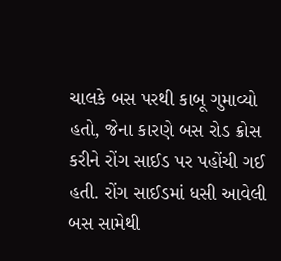ચાલકે બસ પરથી કાબૂ ગુમાવ્યો હતો, જેના કારણે બસ રોડ ક્રોસ કરીને રોંગ સાઈડ પર પહોંચી ગઈ હતી. રોંગ સાઈડમાં ધસી આવેલી બસ સામેથી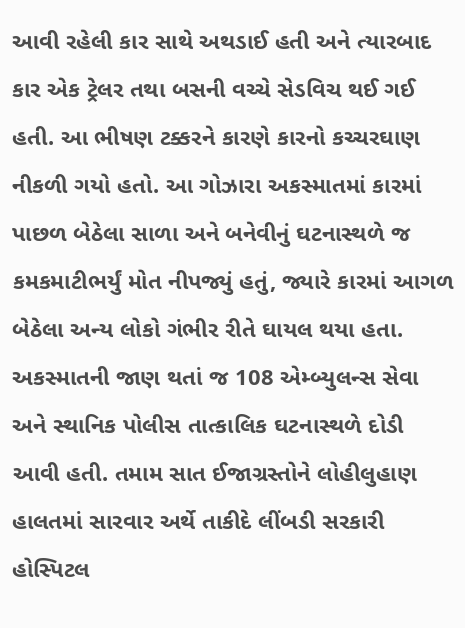આવી રહેલી કાર સાથે અથડાઈ હતી અને ત્યારબાદ કાર એક ટ્રેલર તથા બસની વચ્ચે સેડવિચ થઈ ગઈ હતી. આ ભીષણ ટક્કરને કારણે કારનો કચ્ચરઘાણ નીકળી ગયો હતો. આ ગોઝારા અકસ્માતમાં કારમાં પાછળ બેઠેલા સાળા અને બનેવીનું ઘટનાસ્થળે જ કમકમાટીભર્યું મોત નીપજ્યું હતું, જ્યારે કારમાં આગળ બેઠેલા અન્ય લોકો ગંભીર રીતે ઘાયલ થયા હતા. અકસ્માતની જાણ થતાં જ 108 એમ્બ્યુલન્સ સેવા અને સ્થાનિક પોલીસ તાત્કાલિક ઘટનાસ્થળે દોડી આવી હતી. તમામ સાત ઈજાગ્રસ્તોને લોહીલુહાણ હાલતમાં સારવાર અર્થે તાકીદે લીંબડી સરકારી હોસ્પિટલ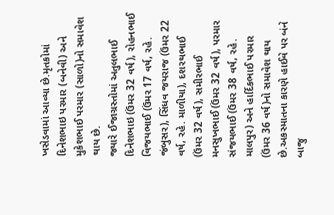ખસેડવામાં આવ્યા છે.મૃતકોમાં દિનેશભાઇ પરમાર (બનેવી) અને મુકેશભાઈ પરમાર (સાળો)નો સમાવેશ થાય છે.
જ્યારે ઈજાગ્રસ્તોમાં અતુલભાઈ દિનેશભાઇ (ઉંમર 32 વર્ષ), રોહનભાઈ વિજયભાઈ (ઉંમર 17 વર્ષ, રહે. જંબુસર), સિંધવ જયરાજ (ઉંમર 22 વર્ષ, રહે. માળીયા), દશરથભાઈ (ઉંમર 32 વર્ષ), સમીરભાઈ મનસુખભાઈ (ઉંમર 32 વર્ષ), પરમાર સંજયભાઈ (ઉંમર 38 વર્ષ, રહે. માલપુર) અને હાર્દિકભાઈ પરમાર (ઉંમર 36 વર્ષ)નો સમાવેશ થાય છે.અકસ્માતના કારણે હાઈવે પર બંને બાજુ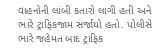વાહનોની લાંબી કતારો લાગી હતી અને ભારે ટ્રાફિકજામ સર્જાયો હતો. પોલીસે ભારે જહેમત બાદ ટ્રાફિક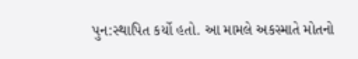પુન:સ્થાપિત કર્યો હતો. આ મામલે અકસ્માતે મોતનો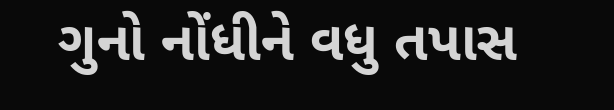ગુનો નોંધીને વધુ તપાસ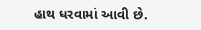હાથ ધરવામાં આવી છે.